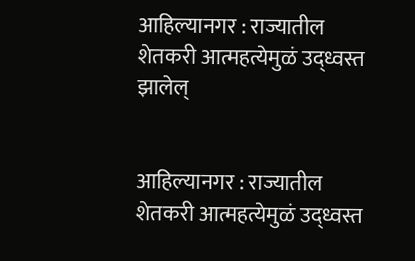आहिल्यानगर : राज्यातील शेतकरी आत्महत्येमुळं उद्ध्वस्त झालेल्


आहिल्यानगर : राज्यातील शेतकरी आत्महत्येमुळं उद्ध्वस्त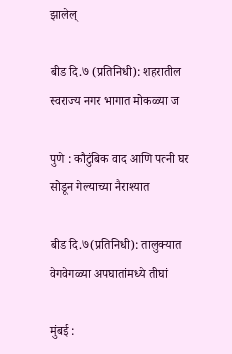झालेल्

बीड दि.७ (प्रतिनिधी): शहरातील स्वराज्य नगर भागात मोकळ्या ज

पुणे : कौटुंबिक वाद आणि पत्नी घर सोडून गेल्याच्या नैराश्यात

बीड दि.७(प्रतिनिधी): तालुक्यात वेगवेगळ्या अपघातांमध्ये तीघां

मुंबई :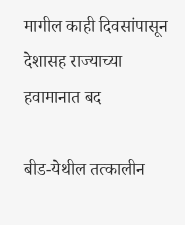मागील काही दिवसांपासून देशासह राज्याच्या हवामानात बद

बीड-येथील तत्कालीन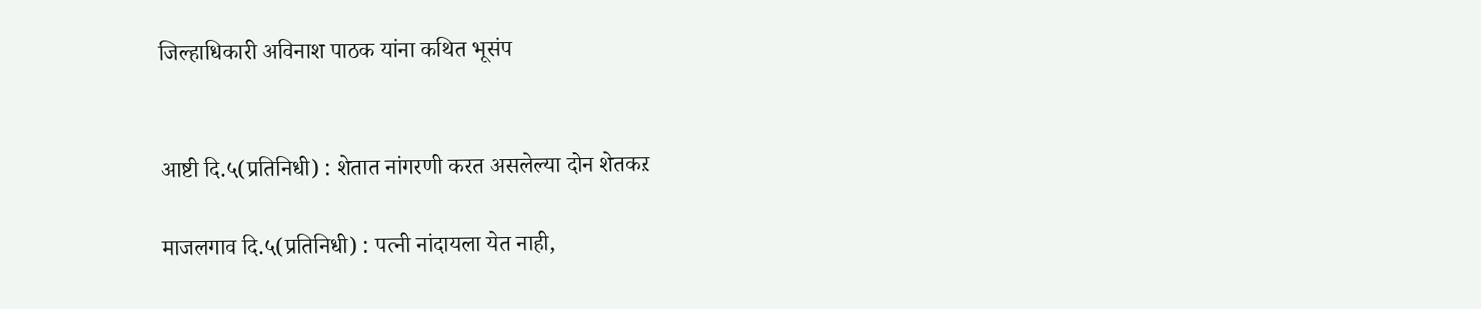जिल्हाधिकारी अविनाश पाठक यांना कथित भूसंप


आष्टी दि.५(प्रतिनिधी) : शेतात नांगरणी करत असलेल्या दोन शेतकऱ

माजलगाव दि.५(प्रतिनिधी) : पत्नी नांदायला येत नाही,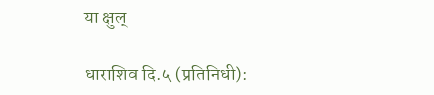या क्षुल्

धाराशिव दि.५ (प्रतिनिधी):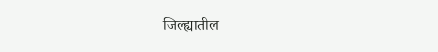जिल्ह्यातील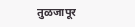तुळजापूर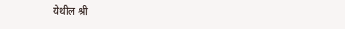येथील श्री